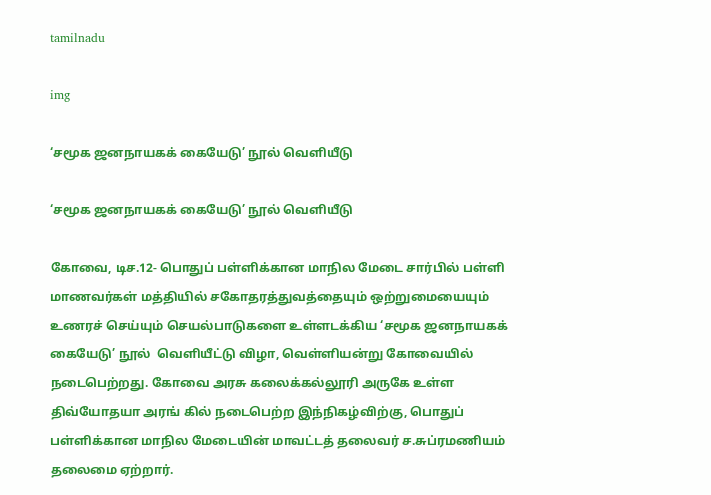tamilnadu

img

‘சமூக ஜனநாயகக் கையேடு’ நூல் வெளியீடு

‘சமூக ஜனநாயகக் கையேடு’ நூல் வெளியீடு

கோவை, டிச.12- பொதுப் பள்ளிக்கான மாநில மேடை சார்பில் பள்ளி மாணவர்கள் மத்தியில் சகோதரத்துவத்தையும் ஒற்றுமையையும் உணரச் செய்யும் செயல்பாடுகளை உள்ளடக்கிய ‘சமூக ஜனநாயகக் கையேடு’ நூல்  வெளியீட்டு விழா, வெள்ளியன்று கோவையில் நடைபெற்றது. கோவை அரசு கலைக்கல்லூரி அருகே உள்ள திவ்யோதயா அரங் கில் நடைபெற்ற இந்நிகழ்விற்கு, பொதுப் பள்ளிக்கான மாநில மேடையின் மாவட்டத் தலைவர் ச.சுப்ரமணியம் தலைமை ஏற்றார்.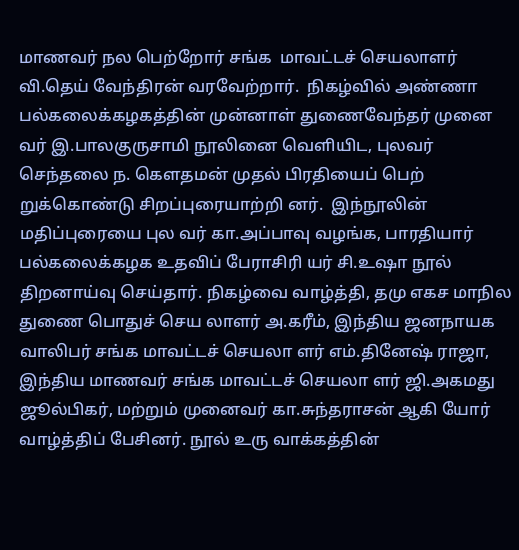மாணவர் நல பெற்றோர் சங்க  மாவட்டச் செயலாளர் வி.தெய் வேந்திரன் வரவேற்றார்.  நிகழ்வில் அண்ணா பல்கலைக்கழகத்தின் முன்னாள் துணைவேந்தர் முனை வர் இ.பாலகுருசாமி நூலினை வெளியிட, புலவர் செந்தலை ந. கௌதமன் முதல் பிரதியைப் பெற் றுக்கொண்டு சிறப்புரையாற்றி னர்.  இந்நூலின் மதிப்புரையை புல வர் கா.அப்பாவு வழங்க, பாரதியார் பல்கலைக்கழக உதவிப் பேராசிரி யர் சி.உஷா நூல் திறனாய்வு செய்தார். நிகழ்வை வாழ்த்தி, தமு எகச மாநில துணை பொதுச் செய லாளர் அ.கரீம், இந்திய ஜனநாயக வாலிபர் சங்க மாவட்டச் செயலா ளர் எம்.தினேஷ் ராஜா, இந்திய மாணவர் சங்க மாவட்டச் செயலா ளர் ஜி.அகமது ஜூல்பிகர், மற்றும் முனைவர் கா.சுந்தராசன் ஆகி யோர் வாழ்த்திப் பேசினர். நூல் உரு வாக்கத்தின்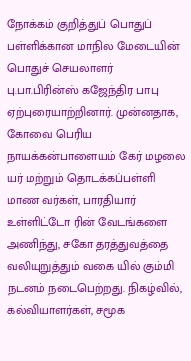நோக்கம் குறித்துப் பொதுப் பள்ளிக்கான மாநில மேடையின் பொதுச் செயலாளர்  பு.பா.பிரின்ஸ் கஜேந்திர பாபு  ஏற்புரையாற்றினார். முன்னதாக, கோவை பெரிய நாயக்கன்பாளையம் கேர் மழலை யர் மற்றும் தொடக்கப்பள்ளி மாண வர்கள், பாரதியார் உள்ளிட்டோ ரின் வேடங்களை அணிந்து, சகோ தரத்துவத்தை வலியுறுத்தும் வகை யில் கும்மி நடனம் நடைபெற்றது. நிகழ்வில், கல்வியாளர்கள், சமூக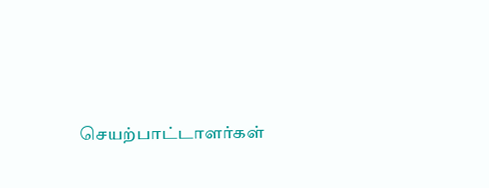செயற்பாட்டாளர்கள்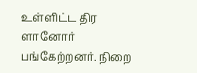உள்ளிட்ட திர ளானோர் பங்கேற்றனர். நிறை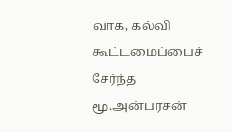வாக, கல்வி கூட்டமைப்பைச்  சேர்ந்த மூ.அன்பரசன்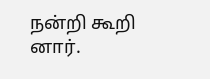நன்றி கூறி னார்.